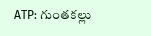ATP: గుంతకల్లు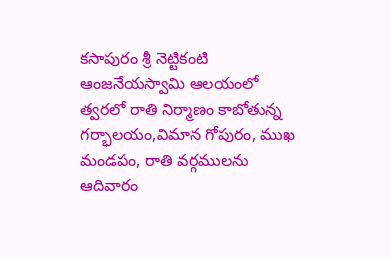కసాపురం శ్రీ నెట్టికంటి ఆంజనేయస్వామి ఆలయంలో త్వరలో రాతి నిర్మాణం కాబోతున్న గర్భాలయం,విమాన గోపురం, ముఖ మండపం, రాతి వర్గములను ఆదివారం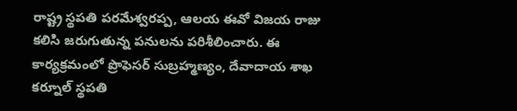రాష్ట్ర స్థపతి పరమేశ్వరప్ప, ఆలయ ఈవో విజయ రాజు కలిసి జరుగుతున్న పనులను పరిశీలించారు. ఈ కార్యక్రమంలో ప్రొఫెసర్ సుబ్రహ్మణ్యం, దేవాదాయ శాఖ కర్నూల్ స్థపతి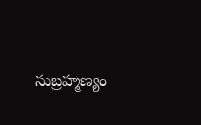సుబ్రహ్మణ్యం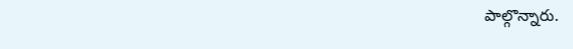పాల్గొన్నారు.